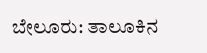ಬೇಲೂರು: ತಾಲೂಕಿನ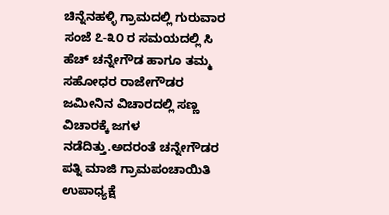ಚಿನ್ನೆನಹಳ್ಳಿ ಗ್ರಾಮದಲ್ಲಿ ಗುರುವಾರ ಸಂಜೆ ೭-೩೦ ರ ಸಮಯದಲ್ಲಿ ಸಿ ಹೆಚ್ ಚನ್ನೇಗೌಡ ಹಾಗೂ ತಮ್ಮ ಸಹೋಧರ ರಾಜೇಗೌಡರ ಜಮೀನಿನ ವಿಚಾರದಲ್ಲಿ ಸಣ್ಣ ವಿಚಾರಕ್ಕೆ ಜಗಳ ನಡೆದಿತ್ತು.ಅದರಂತೆ ಚನ್ನೇಗೌಡರ ಪತ್ನಿ ಮಾಜಿ ಗ್ರಾಮಪಂಚಾಯಿತಿ ಉಪಾಧ್ಯಕ್ಷೆ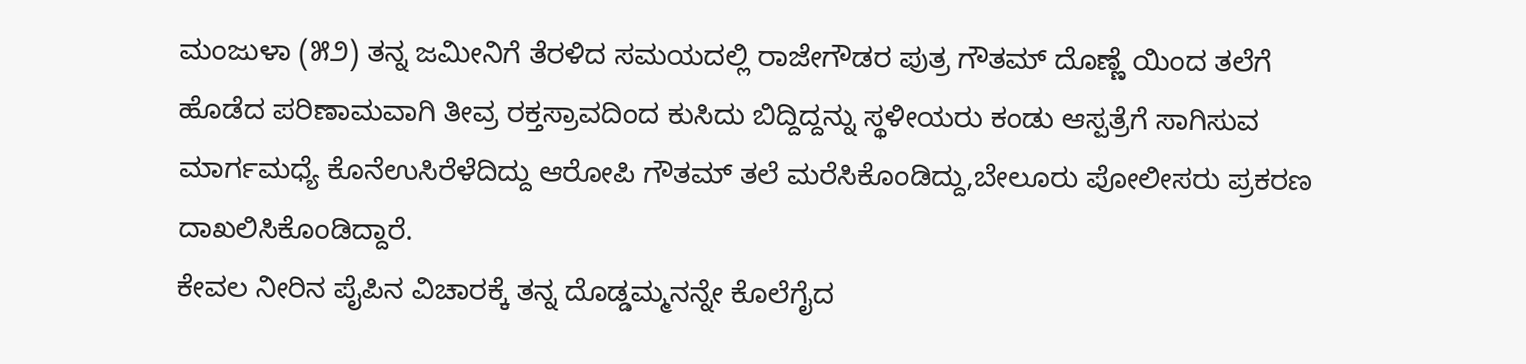ಮಂಜುಳಾ (೫೨) ತನ್ನ ಜಮೀನಿಗೆ ತೆರಳಿದ ಸಮಯದಲ್ಲಿ ರಾಜೇಗೌಡರ ಪುತ್ರ ಗೌತಮ್ ದೊಣ್ಣೆ ಯಿಂದ ತಲೆಗೆ ಹೊಡೆದ ಪರಿಣಾಮವಾಗಿ ತೀವ್ರ ರಕ್ತಸ್ರಾವದಿಂದ ಕುಸಿದು ಬಿದ್ದಿದ್ದನ್ನು ಸ್ಥಳೀಯರು ಕಂಡು ಆಸ್ಪತ್ರೆಗೆ ಸಾಗಿಸುವ ಮಾರ್ಗಮಧ್ಯೆ ಕೊನೆಉಸಿರೆಳೆದಿದ್ದು ಆರೋಪಿ ಗೌತಮ್ ತಲೆ ಮರೆಸಿಕೊಂಡಿದ್ದು,ಬೇಲೂರು ಪೋಲೀಸರು ಪ್ರಕರಣ ದಾಖಲಿಸಿಕೊಂಡಿದ್ದಾರೆ.
ಕೇವಲ ನೀರಿನ ಪೈಪಿನ ವಿಚಾರಕ್ಕೆ ತನ್ನ ದೊಡ್ಡಮ್ಮನನ್ನೇ ಕೊಲೆಗೈದ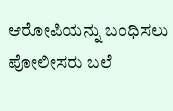ಆರೋಪಿಯನ್ನು ಬಂಧಿಸಲು ಪೋಲೀಸರು ಬಲೆ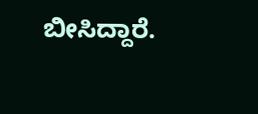ಬೀಸಿದ್ದಾರೆ.